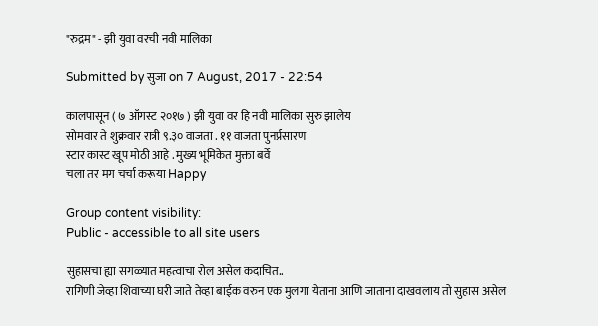"रुद्रम" - झी युवा वरची नवी मालिका

Submitted by सुजा on 7 August, 2017 - 22:54

कालपासून ( ७ ऑगस्ट २०१७ ) झी युवा वर हि नवी मालिका सुरु झालेय
सोमवार ते शुक्रवार रात्री ९.३० वाजता . ११ वाजता पुनर्प्रसारण
स्टार कास्ट खूप मोठी आहे . मुख्य भूमिकेत मुक्ता बर्वे
चला तर मग चर्चा करूया Happy

Group content visibility:
Public - accessible to all site users

सुहासचा ह्या सगळ्यात महत्वाचा रोल असेल कदाचित..
रागिणी जेव्हा शिवाच्या घरी जाते तेव्हा बाईक वरुन एक मुलगा येताना आणि जाताना दाखवलाय तो सुहास असेल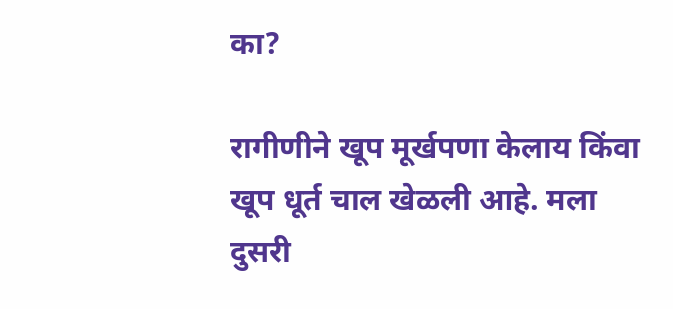का?

रागीणीने खूप मूर्खपणा केलाय किंवा खूप धूर्त चाल खेळली आहे. मला दुसरी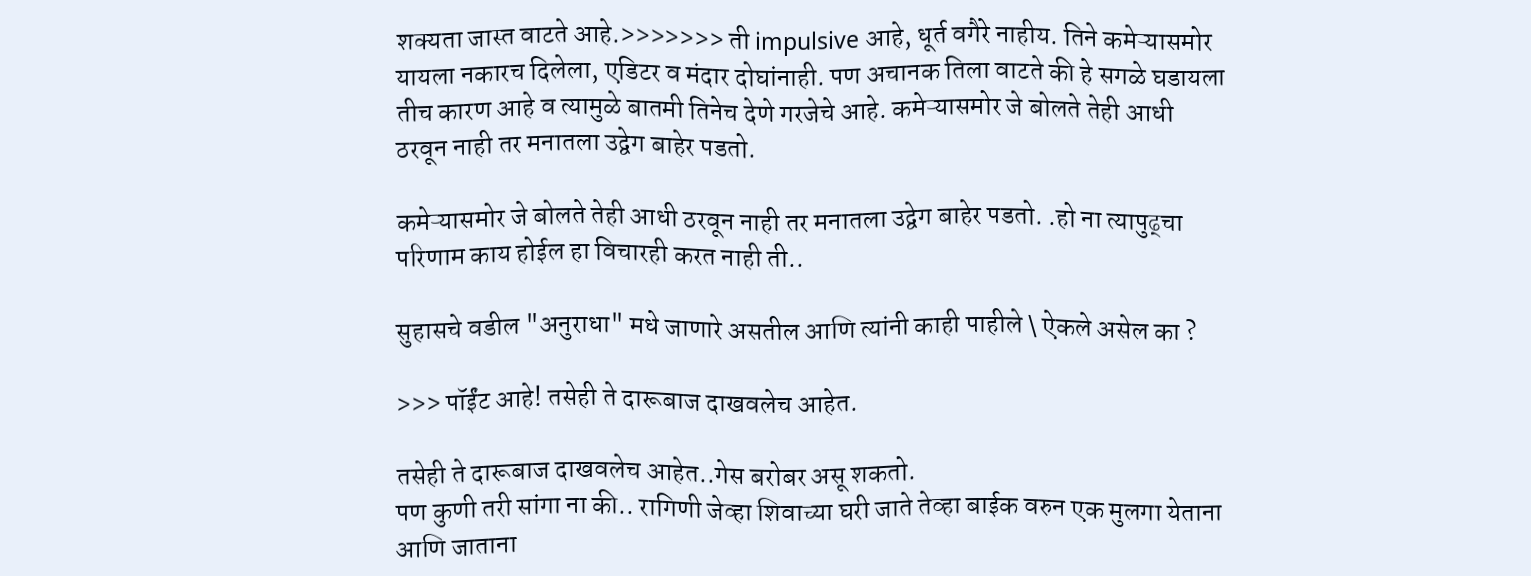शक्यता जास्त वाटते आहे.>>>>>>> ती impulsive आहे, धूर्त वगैरे नाहीय. तिने कमेऱ्यासमोर यायला नकारच दिलेला, एडिटर व मंदार दोघांनाही. पण अचानक तिला वाटते की हे सगळे घडायला तीच कारण आहे व त्यामुळे बातमी तिनेच देणे गरजेचे आहे. कमेऱ्यासमोर जे बोलते तेही आधी ठरवून नाही तर मनातला उद्वेग बाहेर पडतो.

कमेऱ्यासमोर जे बोलते तेही आधी ठरवून नाही तर मनातला उद्वेग बाहेर पडतो. .हो ना त्यापुढ्चा परिणाम काय होईल हा विचारही करत नाही ती..

सुहासचे वडील "अनुराधा" मधे जाणारे असतील आणि त्यांनी काही पाहीले \ ऐकले असेल का ?

>>> पॉईंट आहे! तसेही ते दारूबाज दाखवलेच आहेत.

तसेही ते दारूबाज दाखवलेच आहेत..गेस बरोबर असू शकतो.
पण कुणी तरी सांगा ना की.. रागिणी जेव्हा शिवाच्या घरी जाते तेव्हा बाईक वरुन एक मुलगा येताना आणि जाताना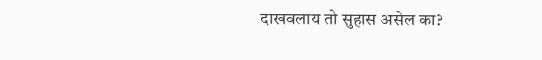दाखवलाय तो सुहास असेल का?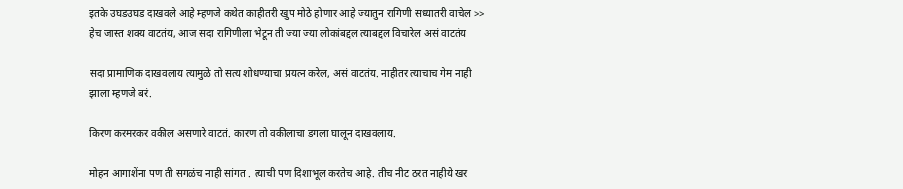इतके उघडउघड दाखवले आहे म्हणजे कथेत काहीतरी खुप मोठे होणार आहे ज्यातुन रागिणी सध्यातरी वाचेल >> हेच जास्त शक्य वाटतंय, आज सदा रागिणीला भेटून ती ज्या ज्या लोकांबद्दल त्याबद्दल विचारेल असं वाटतंय

सदा प्रामाणिक दाखवलाय त्यामुळे तो सत्य शोधण्याचा प्रयत्न करेल, असं वाटतंय. नाहीतर त्याचाच गेम नाही झाला म्हणजे बरं.

किरण करमरकर वकील असणारे वाटतं. कारण तो वकीलाचा डगला घालून दाखवलाय.

मोहन आगाशेंना पण ती सगळंच नाही सांगत . त्याची पण दिशाभूल करतेच आहे. तीच नीट ठरत नाहीये खर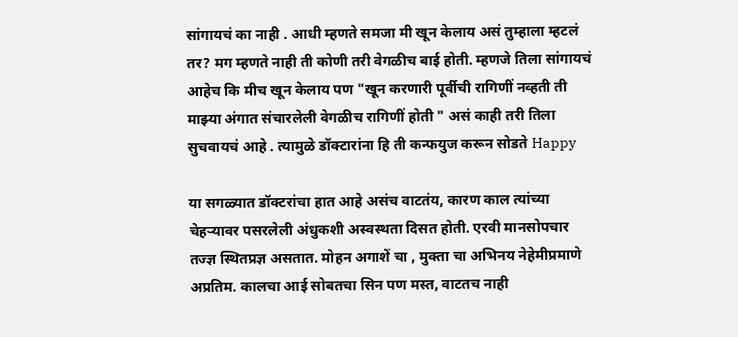सांगायचं का नाही . आधी म्हणते समजा मी खून केलाय असं तुम्हाला म्हटलं तर? मग म्हणते नाही ती कोणी तरी वेगळीच बाई होती. म्हणजे तिला सांगायचं आहेच कि मीच खून केलाय पण "खून करणारी पूर्वीची रागिणीं नव्हती ती माझ्या अंगात संचारलेली वेगळीच रागिणीं होती " असं काही तरी तिला सुचवायचं आहे . त्यामुळे डॉक्टारांना हि ती कन्फयुज करून सोडते Happy

या सगळ्यात डॉक्टरांचा हात आहे असंच वाटतंय, कारण काल त्यांच्या चेहऱ्यावर पसरलेली अंधुकशी अस्वस्थता दिसत होती. एरवी मानसोपचार तज्ज्ञ स्थितप्रज्ञ असतात. मोहन अगाशें चा , मुक्ता चा अभिनय नेहेमीप्रमाणे अप्रतिम. कालचा आई सोबतचा सिन पण मस्त, वाटतच नाही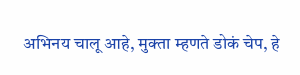अभिनय चालू आहे, मुक्ता म्हणते डोकं चेप, हे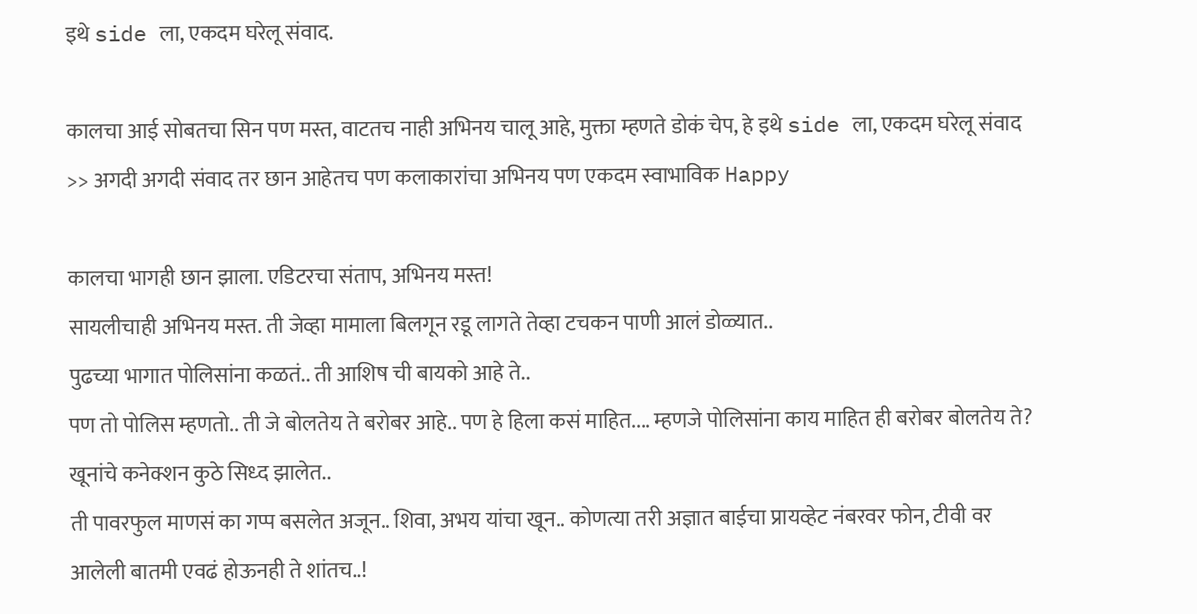इथे side ला, एकदम घरेलू संवाद.

कालचा आई सोबतचा सिन पण मस्त, वाटतच नाही अभिनय चालू आहे, मुक्ता म्हणते डोकं चेप, हे इथे side ला, एकदम घरेलू संवाद >> अगदी अगदी संवाद तर छान आहेतच पण कलाकारांचा अभिनय पण एकदम स्वाभाविक Happy

कालचा भागही छान झाला. एडिटरचा संताप, अभिनय मस्त!
सायलीचाही अभिनय मस्त. ती जेव्हा मामाला बिलगून रडू लागते तेव्हा टचकन पाणी आलं डोळ्यात..
पुढच्या भागात पोलिसांना कळतं.. ती आशिष ची बायको आहे ते..
पण तो पोलिस म्हणतो.. ती जे बोलतेय ते बरोबर आहे.. पण हे हिला कसं माहित.... म्हणजे पोलिसांना काय माहित ही बरोबर बोलतेय ते? खूनांचे कनेक्शन कुठे सिध्द झालेत..
ती पावरफुल माणसं का गप्प बसलेत अजून.. शिवा, अभय यांचा खून.. कोणत्या तरी अज्ञात बाईचा प्रायव्हेट नंबरवर फोन, टीवी वर आलेली बातमी एवढं होऊनही ते शांतच..!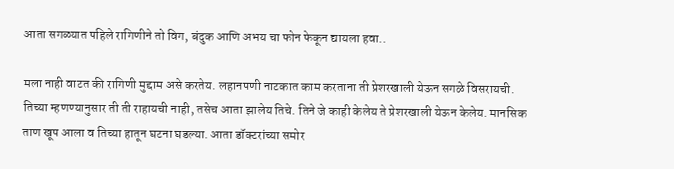आता सगळ्यात पहिले रागिणीने तो विग, बंदुक आणि अभय चा फोन फेकून द्यायला हवा..

मला नाही वाटत की रागिणी मुद्दाम असे करतेय. लहानपणी नाटकात काम करताना ती प्रेशरखाली येऊन सगळे विसरायची. तिच्या म्हणण्यानुसार ती ती राहायची नाही, तसेच आता झालेय तिचे. तिने जे काही केलेय ते प्रेशरखाली येऊन केलेय. मानसिक ताण खूप आला व तिच्या हातून घटना घडल्या. आता डॉक्टरांच्या समोर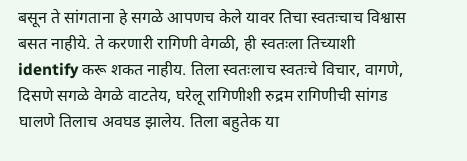बसून ते सांगताना हे सगळे आपणच केले यावर तिचा स्वतःचाच विश्वास बसत नाहीये. ते करणारी रागिणी वेगळी, ही स्वतःला तिच्याशी identify करू शकत नाहीय. तिला स्वतःलाच स्वतःचे विचार, वागणे, दिसणे सगळे वेगळे वाटतेय, घरेलू रागिणीशी रुद्रम रागिणीची सांगड घालणे तिलाच अवघड झालेय. तिला बहुतेक या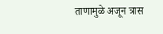ताणामुळे अजून त्रास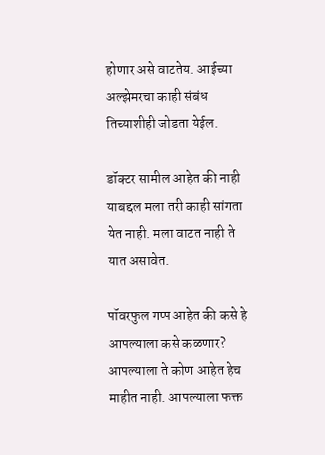होणार असे वाटतेय. आईच्या अल्झेमरचा काही संबंध तिच्याशीही जोडता येईल.

डॉक्टर सामील आहेत की नाही याबद्दल मला तरी काही सांगता येत नाही. मला वाटत नाही ते यात असावेत.

पॉवरफुल गप्प आहेत की कसे हे आपल्याला कसे कळणार? आपल्याला ते कोण आहेत हेच माहीत नाही. आपल्याला फक्त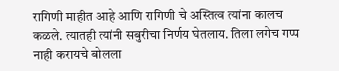रागिणी माहीत आहे आणि रागिणी चे अस्तित्व त्यांना कालच कळले. त्यातही त्यांनी सबुरीचा निर्णय घेतलाय. तिला लगेच गप्प नाही करायचे बोलला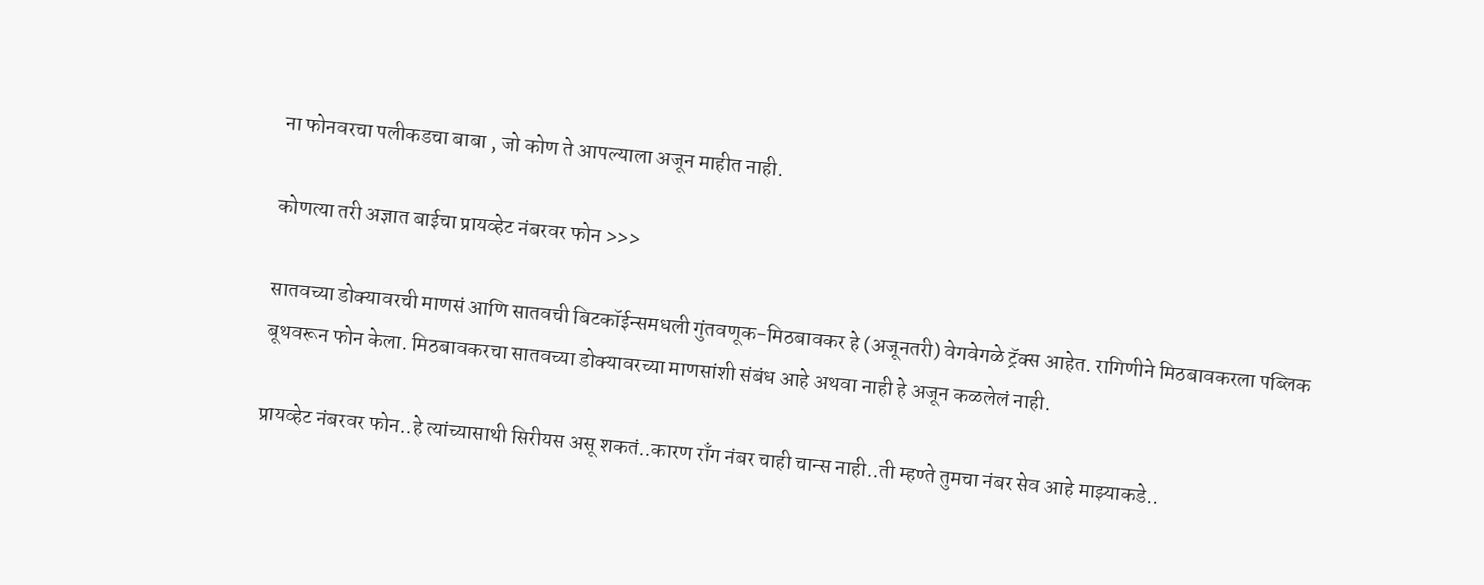ना फोनवरचा पलीकडचा बाबा , जो कोण ते आपल्याला अजून माहीत नाही.

कोणत्या तरी अज्ञात बाईचा प्रायव्हेट नंबरवर फोन >>>

सातवच्या डोक्यावरची माणसं आणि सातवची बिटकॉईन्समधली गुंतवणूक-मिठबावकर हे (अजूनतरी) वेगवेगळे ट्रॅक्स आहेत. रागिणीने मिठबावकरला पब्लिक बूथवरून फोन केला. मिठबावकरचा सातवच्या डोक्यावरच्या माणसांशी संबंध आहे अथवा नाही हे अजून कळलेलं नाही.

प्रायव्हेट नंबरवर फोन..हे त्यांच्यासाथी सिरीयस असू शकतं..कारण राँग नंबर चाही चान्स नाही..ती म्हण्ते तुमचा नंबर सेव आहे माझ्याकडे..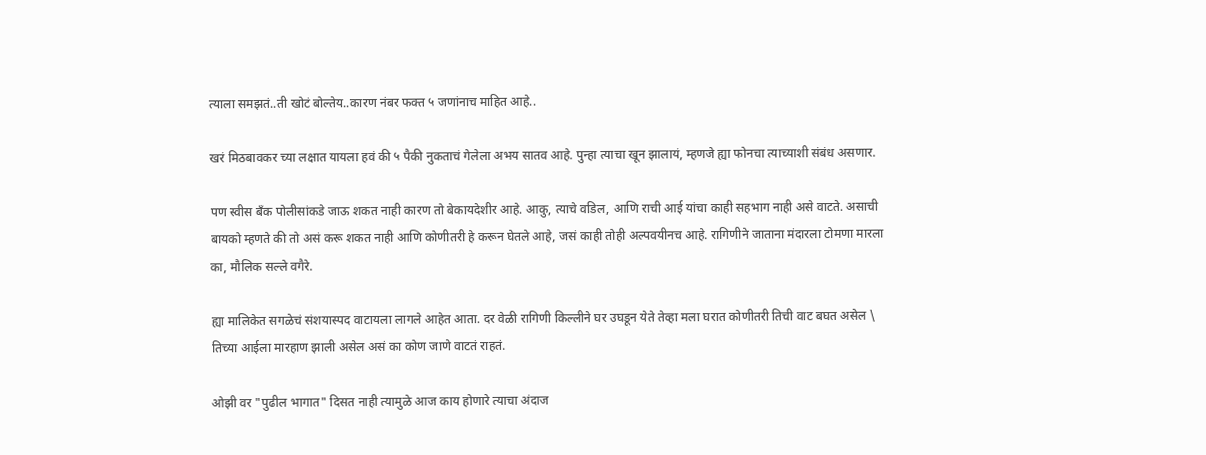त्याला समझतं..ती खोटं बोल्तेय..कारण नंबर फक्त ५ जणांनाच माहित आहे..

खरं मिठबावकर च्या लक्षात यायला हवं की ५ पैकी नुकताचं गेलेला अभय सातव आहे. पुन्हा त्याचा खून झालायं, म्हणजे ह्या फोनचा त्याच्याशी संबंध असणार.

पण स्वीस बॅंक पोलीसांकडे जाऊ शकत नाही कारण तो बेकायदेशीर आहे. आकु, त्याचे वडिल, आणि राची आई यांचा काही सहभाग नाही असे वाटते. असाची बायको म्हणते की तो असं करू शकत नाही आणि कोणीतरी हे करून घेतले आहे, जसं काही तोही अल्पवयीनच आहे. रागिणीने जाताना मंदारला टोमणा मारला का, मौलिक सल्ले वगैरे.

ह्या मालिकेत सगळेचं संशयास्पद वाटायला लागले आहेत आता. दर वेळी रागिणी किल्लीने घर उघडून येते तेव्हा मला घरात कोणीतरी तिची वाट बघत असेल \ तिच्या आईला मारहाण झाली असेल असं का कोण जाणे वाटतं राहतं.

ओझी वर "पुढील भागात" दिसत नाही त्यामुळे आज काय होणारे त्याचा अंदाज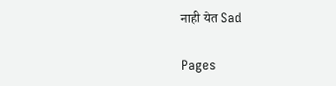नाही येत Sad

Pages